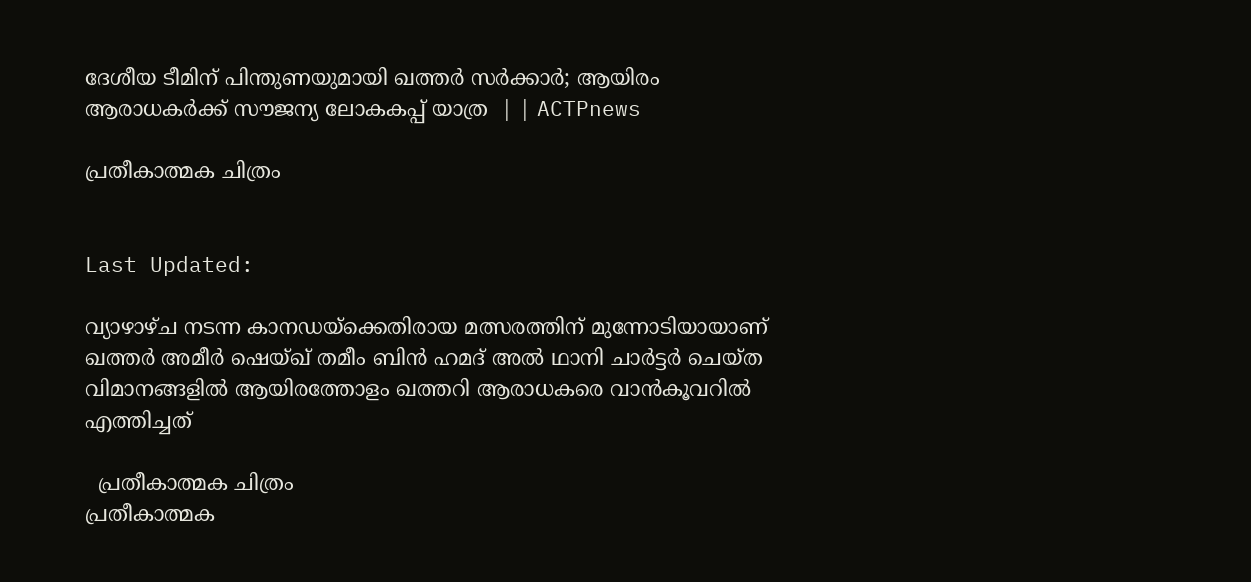ദേശീയ ടീമിന് പിന്തുണയുമായി ഖത്തർ സർക്കാർ; ആയിരം ആരാധകർക്ക് സൗജന്യ ലോകകപ്പ് യാത്ര  | | ACTPnews

പ്രതീകാത്മക ചിത്രം


Last Updated:

വ്യാഴാഴ്ച നടന്ന കാനഡയ്‌ക്കെതിരായ മത്സരത്തിന് മുന്നോടിയായാണ് ഖത്തർ അമീർ ഷെയ്ഖ് തമീം ബിൻ ഹമദ് അൽ ഥാനി ചാർട്ടർ ചെയ്ത വിമാനങ്ങളിൽ ആയിരത്തോളം ഖത്തറി ആരാധകരെ വാൻകൂവറിൽ എത്തിച്ചത്

  പ്രതീകാത്മക ചിത്രം
പ്രതീകാത്മക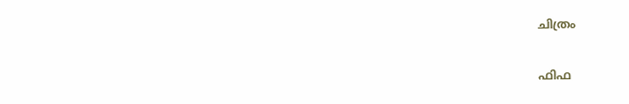ചിത്രം

ഫിഫ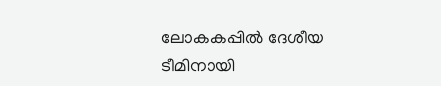ലോകകപ്പിൽ ദേശീയ ടീമിനായി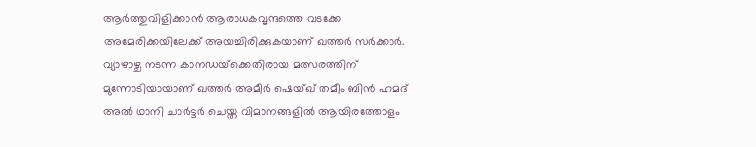ആർത്തുവിളിക്കാൻ ആരാധകവൃന്ദത്തെ വടക്കേ അമേരിക്കയിലേക്ക് അയച്ചിരിക്കുകയാണ് ഖത്തർ സർക്കാർ. വ്യാഴാഴ്ച നടന്ന കാനഡയ്‌ക്കെതിരായ മത്സരത്തിന് മുന്നോടിയായാണ് ഖത്തർ അമീർ ഷെയ്ഖ് തമീം ബിൻ ഹമദ് അൽ ഥാനി ചാർട്ടർ ചെയ്ത വിമാനങ്ങളിൽ ആയിരത്തോളം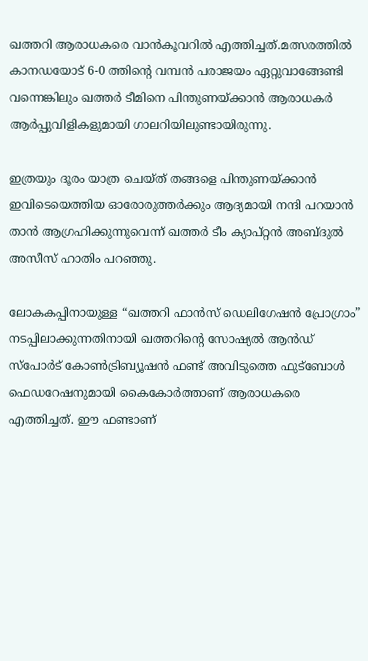ഖത്തറി ആരാധകരെ വാൻകൂവറിൽ എത്തിച്ചത്.മത്സരത്തിൽ കാനഡയോട് 6-0 ത്തിന്റെ വമ്പൻ പരാജയം ഏറ്റുവാങ്ങേണ്ടി വന്നെങ്കിലും ഖത്തർ ടീമിനെ പിന്തുണയ്ക്കാൻ ആരാധകർ ആർപ്പുവിളികളുമായി ഗാലറിയിലുണ്ടായിരുന്നു.

ഇത്രയും ദൂരം യാത്ര ചെയ്ത് തങ്ങളെ പിന്തുണയ്ക്കാൻ ഇവിടെയെത്തിയ ഓരോരുത്തർക്കും ആദ്യമായി നന്ദി പറയാൻ താൻ ആഗ്രഹിക്കുന്നുവെന്ന് ഖത്തർ ടീം ക്യാപ്റ്റൻ അബ്ദുൽ അസീസ് ഹാതിം പറഞ്ഞു.

ലോകകപ്പിനായുള്ള “ഖത്തറി ഫാൻസ് ഡെലിഗേഷൻ പ്രോഗ്രാം” നടപ്പിലാക്കുന്നതിനായി ഖത്തറിന്റെ സോഷ്യൽ ആൻഡ് സ്പോർട് കോൺട്രിബ്യൂഷൻ ഫണ്ട് അവിടുത്തെ ഫുട്ബോൾ ഫെഡറേഷനുമായി കൈകോർത്താണ് ആരാധകരെ എത്തിച്ചത്. ഈ ഫണ്ടാണ്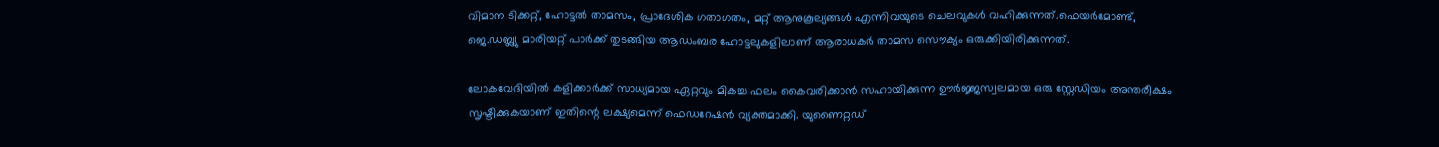വിമാന ടിക്കറ്റ്, ഹോട്ടൽ താമസം, പ്രാദേശിക ഗതാഗതം, മറ്റ് ആനുകൂല്യങ്ങൾ എന്നിവയുടെ ചെലവുകൾ വഹിക്കുന്നത്.ഫെയർമോണ്ട്, ജെ.ഡബ്ല്യു മാരിയറ്റ് പാർക്ക് തുടങ്ങിയ ആഡംബര ഹോട്ടലുകളിലാണ് ആരാധകർ താമസ സൌക്യം ഒരുക്കിയിരിക്കുന്നത്.

ലോകവേദിയിൽ കളിക്കാർക്ക് സാധ്യമായ ഏറ്റവും മികച്ച ഫലം കൈവരിക്കാൻ സഹായിക്കുന്ന ഊർജ്ജസ്വലമായ ഒരു സ്റ്റേഡിയം അന്തരീക്ഷം സൃഷ്ടിക്കുകയാണ് ഇതിന്റെ ലക്ഷ്യമെന്ന് ഫെഡറേഷൻ വ്യക്തമാക്കി. യുണൈറ്റഡ്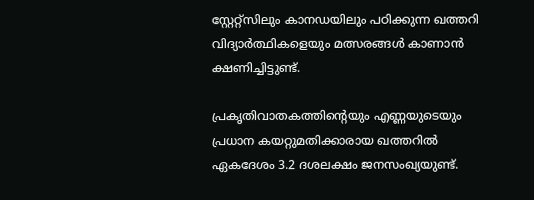സ്റ്റേറ്റ്സിലും കാനഡയിലും പഠിക്കുന്ന ഖത്തറി വിദ്യാർത്ഥികളെയും മത്സരങ്ങൾ കാണാൻ ക്ഷണിച്ചിട്ടുണ്ട്.

പ്രകൃതിവാതകത്തിന്റെയും എണ്ണയുടെയും പ്രധാന കയറ്റുമതിക്കാരായ ഖത്തറിൽ ഏകദേശം 3.2 ദശലക്ഷം ജനസംഖ്യയുണ്ട്.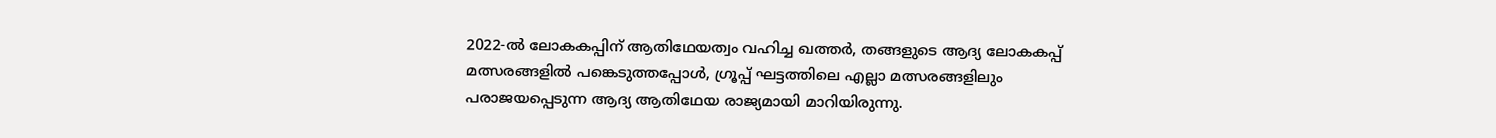2022-ൽ ലോകകപ്പിന് ആതിഥേയത്വം വഹിച്ച ഖത്തർ, തങ്ങളുടെ ആദ്യ ലോകകപ്പ് മത്സരങ്ങളിൽ പങ്കെടുത്തപ്പോൾ, ഗ്രൂപ്പ് ഘട്ടത്തിലെ എല്ലാ മത്സരങ്ങളിലും പരാജയപ്പെടുന്ന ആദ്യ ആതിഥേയ രാജ്യമായി മാറിയിരുന്നു.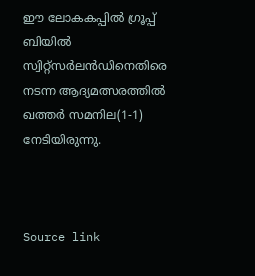ഈ ലോകകപ്പിൽ ഗ്രൂപ്പ് ബിയിൽ സ്വിറ്റ്‌സർലൻഡിനെതിരെ നടന്ന ആദ്യമത്സരത്തിൽ ഖത്തർ സമനില(1-1) നേടിയിരുന്നു.



Source link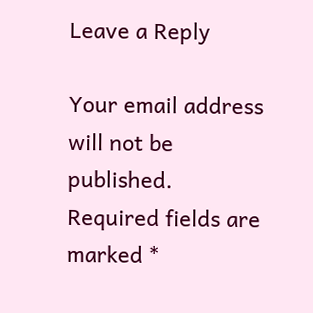Leave a Reply

Your email address will not be published. Required fields are marked *